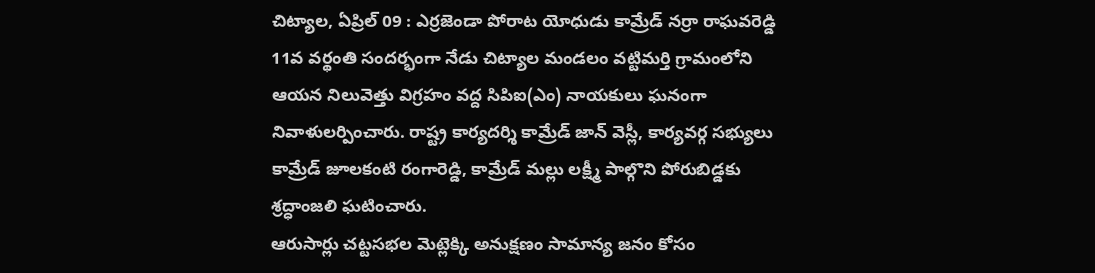చిట్యాల, ఏప్రిల్ 09 : ఎర్రజెండా పోరాట యోధుడు కామ్రేడ్ నర్రా రాఘవరెడ్డి 11వ వర్థంతి సందర్భంగా నేడు చిట్యాల మండలం వట్టిమర్తి గ్రామంలోని ఆయన నిలువెత్తు విగ్రహం వద్ద సిపిఐ(ఎం) నాయకులు ఘనంగా నివాళులర్పించారు. రాష్ట్ర కార్యదర్శి కామ్రేడ్ జాన్ వెస్లీ, కార్యవర్గ సభ్యులు కామ్రేడ్ జూలకంటి రంగారెడ్డి, కామ్రేడ్ మల్లు లక్ష్మీ పాల్గొని పోరుబిడ్డకు శ్రద్ధాంజలి ఘటించారు.
ఆరుసార్లు చట్టసభల మెట్లెక్కి అనుక్షణం సామాన్య జనం కోసం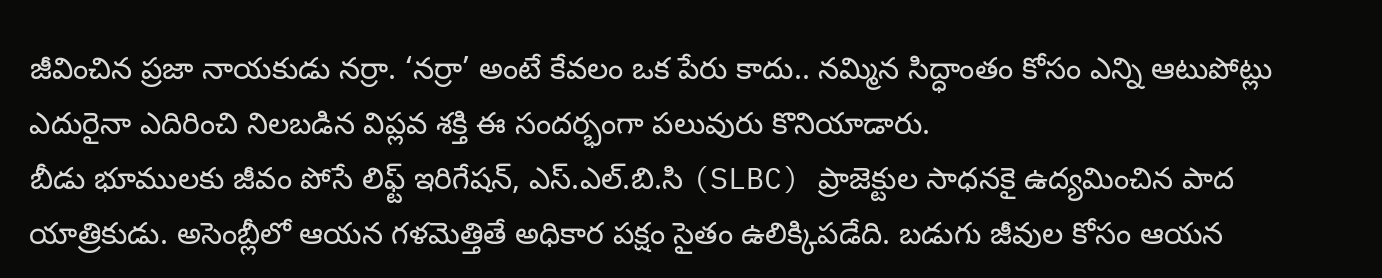జీవించిన ప్రజా నాయకుడు నర్రా. ‘నర్రా’ అంటే కేవలం ఒక పేరు కాదు.. నమ్మిన సిద్ధాంతం కోసం ఎన్ని ఆటుపోట్లు ఎదురైనా ఎదిరించి నిలబడిన విప్లవ శక్తి ఈ సందర్భంగా పలువురు కొనియాడారు.
బీడు భూములకు జీవం పోసే లిఫ్ట్ ఇరిగేషన్, ఎస్.ఎల్.బి.సి (SLBC) ప్రాజెక్టుల సాధనకై ఉద్యమించిన పాద యాత్రికుడు. అసెంబ్లీలో ఆయన గళమెత్తితే అధికార పక్షం సైతం ఉలిక్కిపడేది. బడుగు జీవుల కోసం ఆయన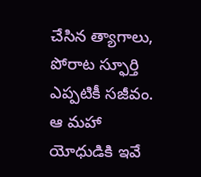చేసిన త్యాగాలు, పోరాట స్ఫూర్తి ఎప్పటికీ సజీవం. ఆ మహా యోధుడికి ఇవే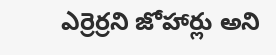ఎర్రెర్రని జోహార్లు అని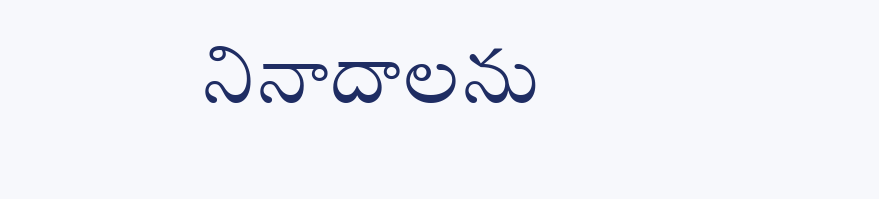నినాదాలను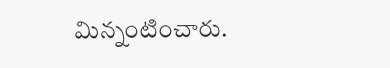మిన్నంటించారు.